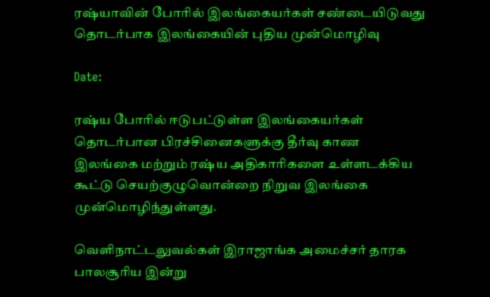ரஷ்யாவின் போரில் இலங்கையர்கள் சண்டையிடுவது தொடர்பாக இலங்கையின் புதிய முன்மொழிவு

Date:

ரஷ்ய போரில் ஈடுபட்டுள்ள இலங்கையர்கள் தொடர்பான பிரச்சினைகளுக்கு தீர்வு காண இலங்கை மற்றும் ரஷ்ய அதிகாரிகளை உள்ளடக்கிய கூட்டு செயற்குழுவொன்றை நிறுவ இலங்கை முன்மொழிந்துள்ளது.

வெளிநாட்டலுவல்கள் இராஜாங்க அமைச்சர் தாரக பாலசூரிய இன்று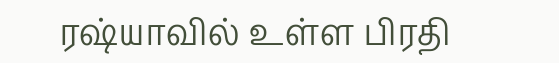ரஷ்யாவில் உள்ள பிரதி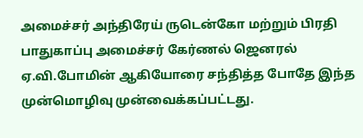அமைச்சர் அந்திரேய் ருடென்கோ மற்றும் பிரதி பாதுகாப்பு அமைச்சர் கேர்ணல் ஜெனரல் ஏ.வி.போமின் ஆகியோரை சந்தித்த போதே இந்த முன்மொழிவு முன்வைக்கப்பட்டது.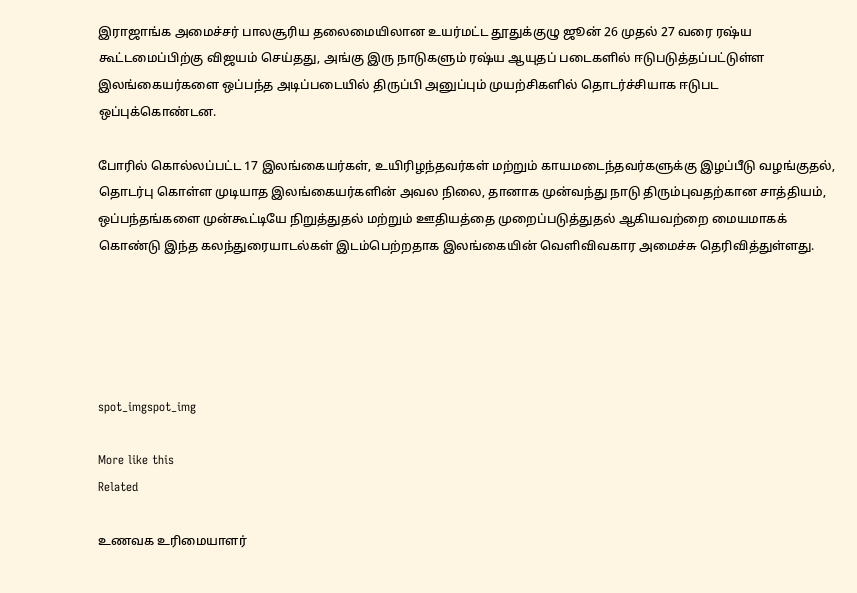இராஜாங்க அமைச்சர் பாலசூரிய தலைமையிலான உயர்மட்ட தூதுக்குழு ஜூன் 26 முதல் 27 வரை ரஷ்ய கூட்டமைப்பிற்கு விஜயம் செய்தது, அங்கு இரு நாடுகளும் ரஷ்ய ஆயுதப் படைகளில் ஈடுபடுத்தப்பட்டுள்ள இலங்கையர்களை ஒப்பந்த அடிப்படையில் திருப்பி அனுப்பும் முயற்சிகளில் தொடர்ச்சியாக ஈடுபட ஒப்புக்கொண்டன.

போரில் கொல்லப்பட்ட 17 இலங்கையர்கள், உயிரிழந்தவர்கள் மற்றும் காயமடைந்தவர்களுக்கு இழப்பீடு வழங்குதல், தொடர்பு கொள்ள முடியாத இலங்கையர்களின் அவல நிலை, தானாக முன்வந்து நாடு திரும்புவதற்கான சாத்தியம், ஒப்பந்தங்களை முன்கூட்டியே நிறுத்துதல் மற்றும் ஊதியத்தை முறைப்படுத்துதல் ஆகியவற்றை மையமாகக் கொண்டு இந்த கலந்துரையாடல்கள் இடம்பெற்றதாக இலங்கையின் வெளிவிவகார அமைச்சு தெரிவித்துள்ளது.





spot_imgspot_img

More like this
Related

உணவக உரிமையாளர்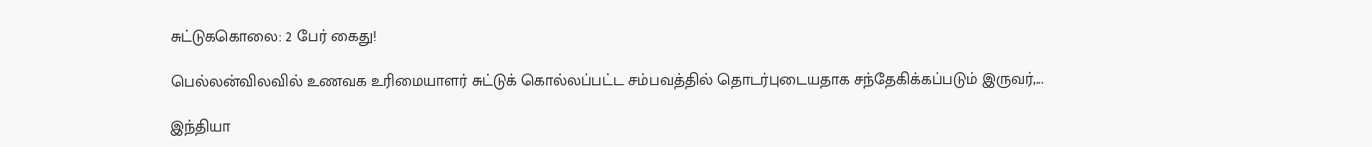சுட்டுககொலை: 2 பேர் கைது!

பெல்லன்விலவில் உணவக உரிமையாளர் சுட்டுக் கொல்லப்பட்ட சம்பவத்தில் தொடர்புடையதாக சந்தேகிக்கப்படும் இருவர்,...

இந்தியா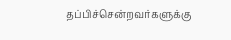தப்பிச்சென்றவர்களுக்கு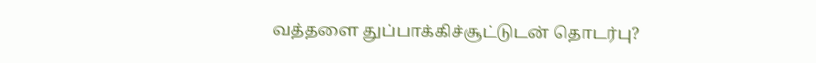வத்தளை துப்பாக்கிச்சூட்டுடன் தொடர்பு?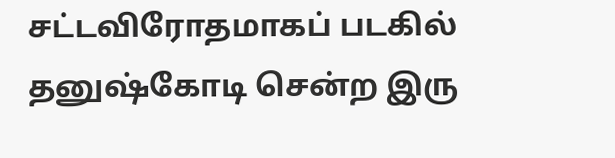சட்டவிரோதமாகப் படகில் தனுஷ்கோடி சென்ற இரு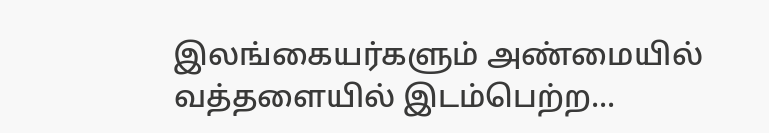இலங்கையர்களும் அண்மையில் வத்தளையில் இடம்பெற்ற...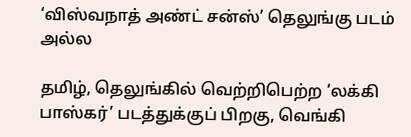‘விஸ்வநாத் அண்ட் சன்ஸ்’ தெலுங்கு படம் அல்ல

தமிழ், தெலுங்கில் வெற்றிபெற்ற ‘லக்கி பாஸ்கர்’ படத்துக்குப் பிறகு, வெங்கி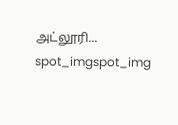அட்லூரி...
spot_imgspot_img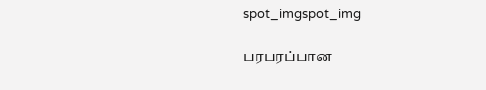spot_imgspot_img

பரபரப்பான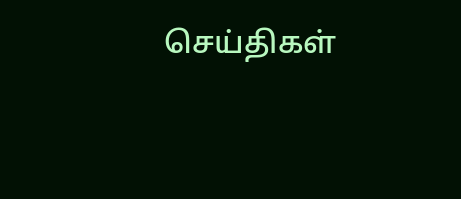செய்திகள்